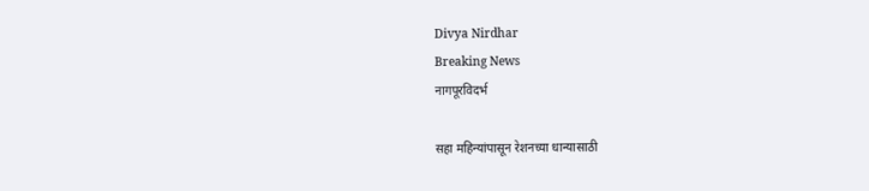Divya Nirdhar
Breaking News
नागपूरविदर्भ

सहा महिन्यांपासून रेशनच्या धान्यासाठी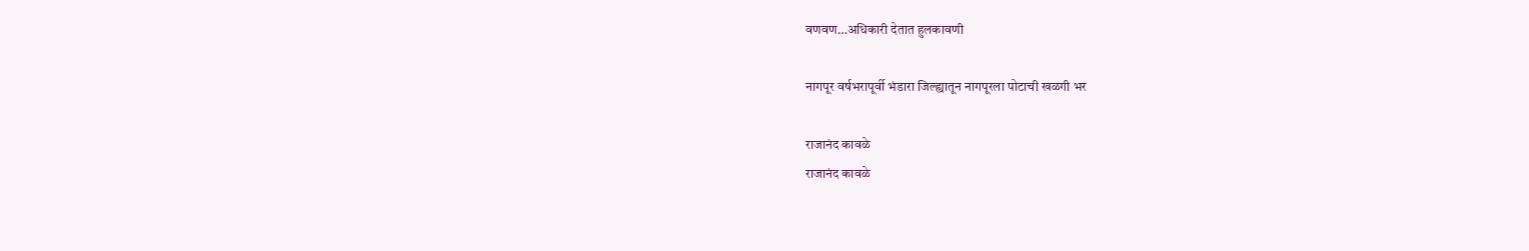वणवण…अधिकारी देतात हुलकावणी

नागपूर वर्षभरापूर्वी भंडारा जिल्ह्यातून नागपूरला पोटाची खळगी भर

राजानंद कावळे
राजानंद कावळे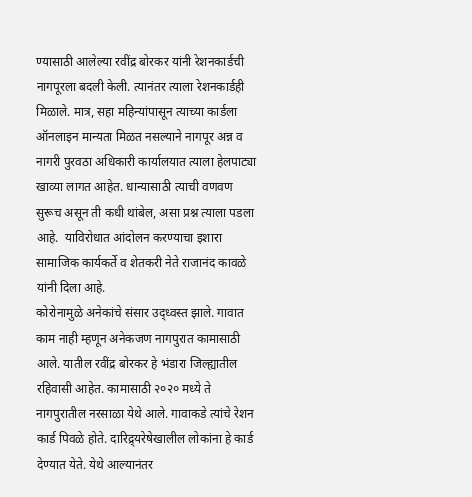ण्यासाठी आलेल्या रवींद्र बोरकर यांनी रेशनकार्डची नागपूरला बदली केली. त्यानंतर त्याला रेशनकार्डही मिळाले. मात्र, सहा महिन्यांपासून त्याच्या कार्डला ऑनलाइन मान्यता मिळत नसल्याने नागपूर अन्न व नागरी पुरवठा अधिकारी कार्यालयात त्याला हेलपाट्या खाव्या लागत आहेत. धान्यासाठी त्याची वणवण सुरूच असून ती कधी थांबेल, असा प्रश्न त्याला पडला आहे.  याविरोधात आंदोलन करण्याचा इशारा सामाजिक कार्यकर्ते व शेतकरी नेते राजानंद कावळे यांनी दिला आहे.
कोरोनामुळे अनेकांचे संसार उद्ध्वस्त झाले. गावात काम नाही म्हणून अनेकजण नागपुरात कामासाठी आले. यातील रवींद्र बोरकर हे भंडारा जिल्ह्यातील रहिवासी आहेत. कामासाठी २०२० मध्ये ते नागपुरातील नरसाळा येथे आले. गावाकडे त्यांचे रेशन कार्ड पिवळे होते. दारिद्र्यरेषेखालील लोकांना हे कार्ड देण्यात येते. येथे आल्यानंतर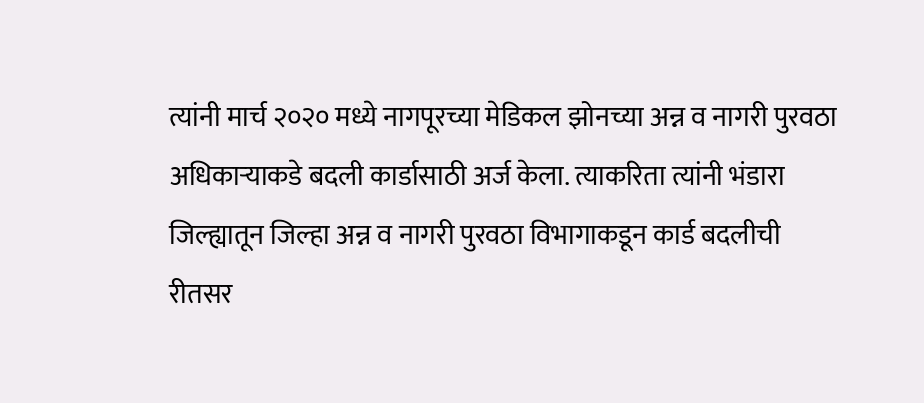त्यांनी मार्च २०२० मध्ये नागपूरच्या मेडिकल झोनच्या अन्न व नागरी पुरवठा अधिकाऱ्याकडे बदली कार्डासाठी अर्ज केला. त्याकरिता त्यांनी भंडारा जिल्ह्यातून जिल्हा अन्न व नागरी पुरवठा विभागाकडून कार्ड बदलीची रीतसर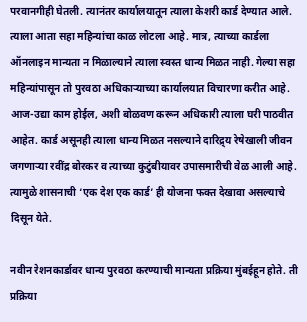परवानगीही घेतली. त्यानंतर कार्यालयातून त्याला केशरी कार्ड देण्यात आले. त्याला आता सहा महिन्यांचा काळ लोटला आहे. मात्र, त्याच्या कार्डला ऑनलाइन मान्यता न मिळाल्याने त्याला स्वस्त धान्य मिळत नाही. गेल्या सहा महिन्यांपासून तो पुरवठा अधिकाऱ्याच्या कार्यालयात विचारणा करीत आहे. आज-उद्या काम होईल, अशी बोळवण करून अधिकारी त्याला घरी पाठवीत आहेत. कार्ड असूनही त्याला धान्य मिळत नसल्याने दारिद्र्य रेषेखाली जीवन जगणाऱ्या रवींद्र बोरकर व त्याच्या कुटुंबीयावर उपासमारीची वेळ आली आहे. त्यामुळे शासनाची ‘एक देश एक कार्ड’ ही योजना फक्त देखावा असल्याचे दिसून येते.

नवीन रेशनकार्डावर धान्य पुरवठा करण्याची मान्यता प्रक्रिया मुंबईहून होते. ती प्रक्रिया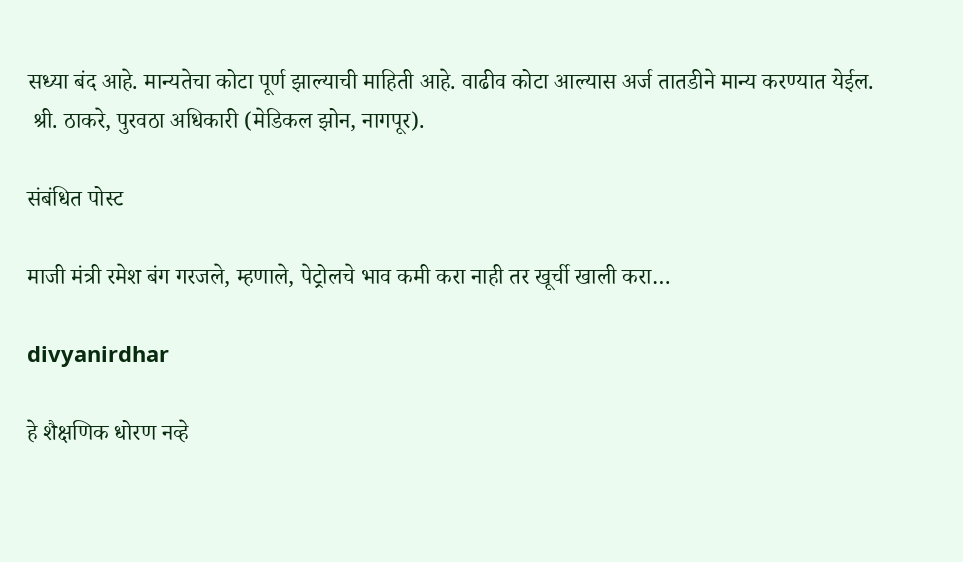सध्या बंद आहे. मान्यतेचा कोटा पूर्ण झाल्याची माहिती आहे. वाढीव कोटा आल्यास अर्ज तातडीने मान्य करण्यात येईल.
 श्री. ठाकरे, पुरवठा अधिकारी (मेडिकल झोन, नागपूर).

संबंधित पोस्ट

माजी मंत्री रमेश बंग गरजले, म्हणाले, पेट्रोलचे भाव कमी करा नाही तर खूर्ची खाली करा…

divyanirdhar

हे शैक्षणिक धोरण नव्हे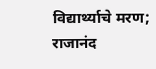विद्यार्थ्याचे मरण; राजानंद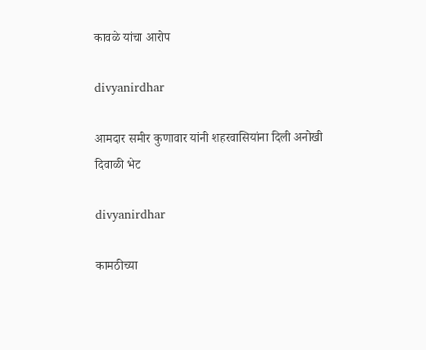कावळे यांचा आरोप

divyanirdhar

आमदार समीर कुणावार यांनी शहरवासियांना दिली अनोखी दिवाळी भेट

divyanirdhar

कामठीच्या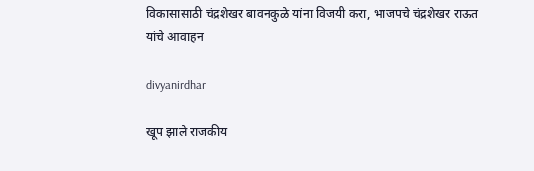विकासासाठी चंद्रशेखर बावनकुळे यांना विजयी करा, भाजपचे चंद्रशेखर राऊत यांचे आवाहन

divyanirdhar

खूप झाले राजकीय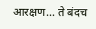आरक्षण… ते बंदच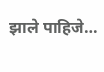झाले पाहिजे…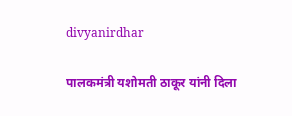divyanirdhar

पालकमंत्री यशोमती ठाकूर यांनी दिला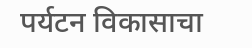पर्यटन विकासाचा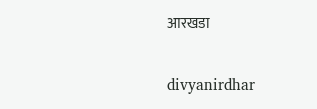आरखडा

divyanirdhar